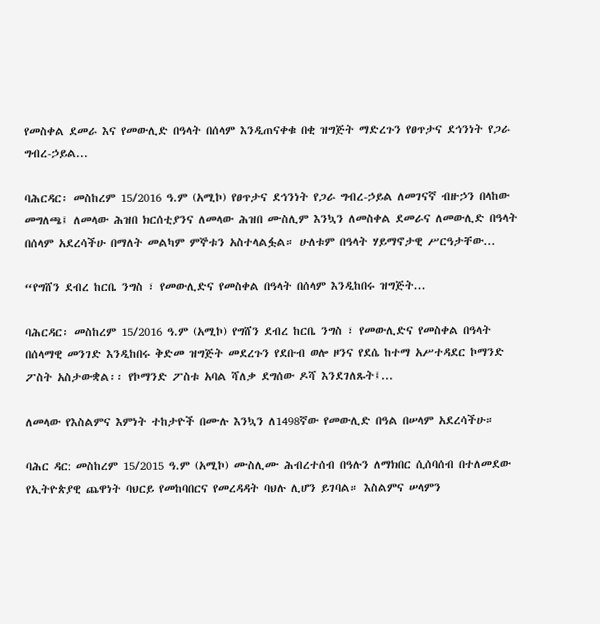የመስቀል ደመራ እና የመውሊድ በዓላት በሰላም እንዲጠናቀቁ በቂ ዝግጅት ማድረጉን የፀጥታና ደኅንነት የጋራ ግብረ-ኃይል...

ባሕርዳር፡ መስከረም 15/2016 ዓ.ም (አሚኮ) የፀጥታና ደኅንነት የጋራ ግብረ-ኃይል ለመገናኛ ብዙኃን በላከው መግለጫ፤ ለመላው ሕዝበ ክርሰቲያንና ለመላው ሕዝበ ሙስሊም እንኳን ለመስቀል ደመራና ለመውሊድ በዓላት በሰላም አደረሳችሁ በማለት መልካም ምኞቱን አስተላልፏል። ሁለቱም በዓላት ሃይማኖታዊ ሥርዓታቸው...

“የግሸን ደብረ ከርቤ ንግስ ፣ የመውሊድና የመስቀል በዓላት በሰላም እንዲከበሩ ዝግጅት...

ባሕርዳር፡ መስከረም 15/2016 ዓ.ም (አሚኮ) የግሸን ደብረ ከርቤ ንግስ ፣ የመውሊድና የመስቀል በዓላት በሰላማዊ መንገድ እንዲከበሩ ቅድመ ዝግጅት መደረጉን የደቡብ ወሎ ዞንና የደሴ ከተማ አሥተዳደር ኮማንድ ፖስት አስታውቋል፡፡ የኮማንድ ፖስቱ አባል ሻለቃ ደግሰው ዶሻ እንደገለጹት፤...

ለመላው የእስልምና እምነት ተከታዮች በሙሉ እንኳን ለ1498ኛው የመውሊድ በዓል በሠላም አደረሳችሁ።

ባሕር ዳር: መስከረም 15/2015 ዓ.ም (አሚኮ) ሙስሊሙ ሕብረተሰብ በዓሉን ለማክበር ሲሰባሰብ በተለመደው የኢትዮጵያዊ ጨዋነት ባህርይ የመከባበርና የመረዳዳት ባህሉ ሊሆን ይገባል። እስልምና ሠላምን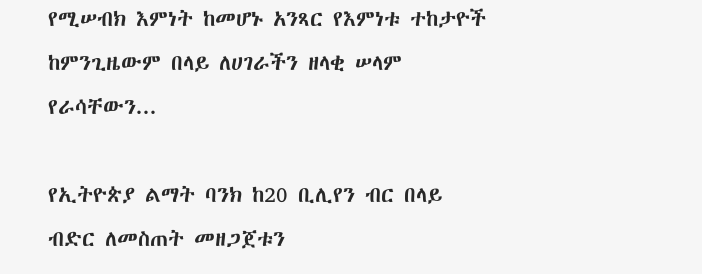የሚሠብክ እምነት ከመሆኑ አንጻር የእምነቱ ተከታዮች ከምንጊዜውም በላይ ለሀገራችን ዘላቂ ሠላም የራሳቸውን...

የኢትዮጵያ ልማት ባንክ ከ20 ቢሊየን ብር በላይ ብድር ለመስጠት መዘጋጀቱን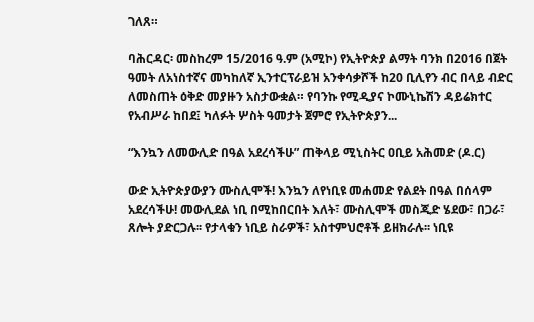ገለጸ።

ባሕርዳር፡ መስከረም 15/2016 ዓ.ም (አሚኮ) የኢትዮጵያ ልማት ባንክ በ2016 በጀት ዓመት ለአነስተኛና መካከለኛ ኢንተርፕራይዝ አንቀሳቃሾች ከ20 ቢሊየን ብር በላይ ብድር ለመስጠት ዕቅድ መያዙን አስታውቋል። የባንኩ የሚዲያና ኮሙኒኬሽን ዳይሬክተር የአብሥራ ከበደ፤ ካለፉት ሦስት ዓመታት ጀምሮ የኢትዮጵያን...

“እንኳን ለመውሊድ በዓል አደረሳችሁ” ጠቅላይ ሚኒስትር ዐቢይ አሕመድ (ዶ.ር)

ውድ ኢትዮጵያውያን ሙስሊሞች! እንኳን ለየነቢዩ መሐመድ የልደት በዓል በሰላም አደረሳችሁ! መውሊደል ነቢ በሚከበርበት እለት፣ ሙስሊሞች መስጂድ ሄደው፣ በጋራ፣ ጸሎት ያድርጋሉ፡፡ የታላቁን ነቢይ ስራዎች፣ አስተምህሮቶች ይዘክራሉ፡፡ ነቢዩ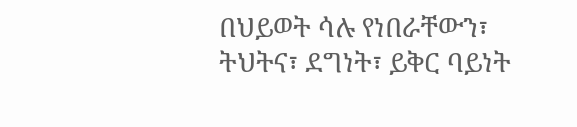በህይወት ሳሉ የነበራቸውን፣ ትህትና፣ ደግነት፣ ይቅር ባይነት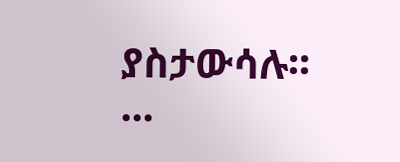ያስታውሳሉ፡፡...